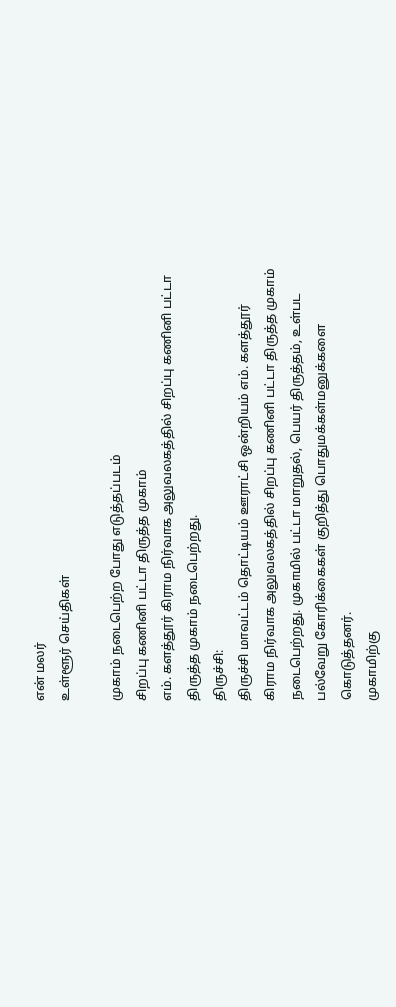என் மலர்
உள்ளூர் செய்திகள்

முகாம் நடைபெற்ற போது எடுத்தப்படம்
சிறப்பு கணினி பட்டா திருத்த முகாம்
எம். களத்தூர் கிராம நிர்வாக அலுவலகத்தில் சிறப்பு கணினி பட்டா திருத்த முகாம் நடைபெற்றது.
திருச்சி:
திருச்சி மாவட்டம் தொட்டியம் ஊராட்சி ஒன்றியம் எம். களத்தூர் கிராம நிர்வாக அலுவலகத்தில் சிறப்பு கணினி பட்டா திருத்த முகாம் நடைபெற்றது. முகாமில் பட்டா மாறுதல், பெயர் திருத்தம், உள்பட பல்வேறு கோரிக்கைகள் குறித்து பொதுமக்கள்மனுக்களை கொடுத்தனர்.
முகாமிற்கு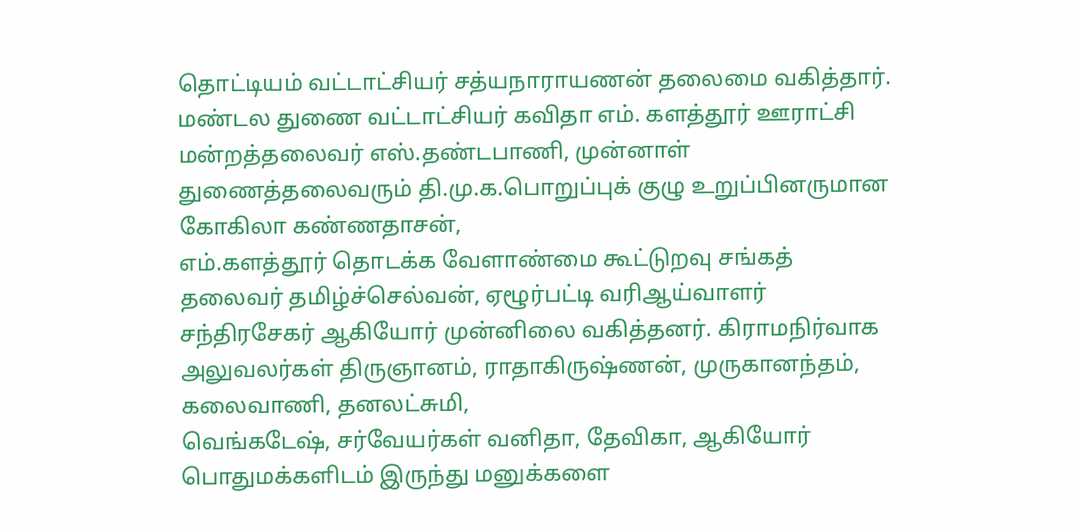தொட்டியம் வட்டாட்சியர் சத்யநாராயணன் தலைமை வகித்தார். மண்டல துணை வட்டாட்சியர் கவிதா எம். களத்தூர் ஊராட்சி மன்றத்தலைவர் எஸ்.தண்டபாணி, முன்னாள் துணைத்தலைவரும் தி.மு.க.பொறுப்புக் குழு உறுப்பினருமான கோகிலா கண்ணதாசன்,
எம்.களத்தூர் தொடக்க வேளாண்மை கூட்டுறவு சங்கத் தலைவர் தமிழ்ச்செல்வன், ஏழூர்பட்டி வரிஆய்வாளர் சந்திரசேகர் ஆகியோர் முன்னிலை வகித்தனர். கிராமநிர்வாக அலுவலர்கள் திருஞானம், ராதாகிருஷ்ணன், முருகானந்தம், கலைவாணி, தனலட்சுமி,
வெங்கடேஷ், சர்வேயர்கள் வனிதா, தேவிகா, ஆகியோர் பொதுமக்களிடம் இருந்து மனுக்களை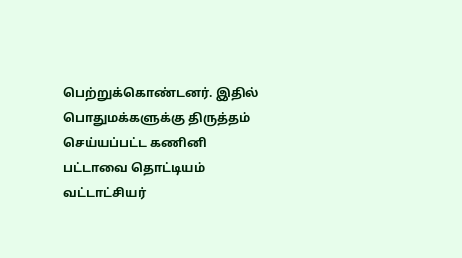பெற்றுக்கொண்டனர். இதில் பொதுமக்களுக்கு திருத்தம் செய்யப்பட்ட கணினி பட்டாவை தொட்டியம் வட்டாட்சியர்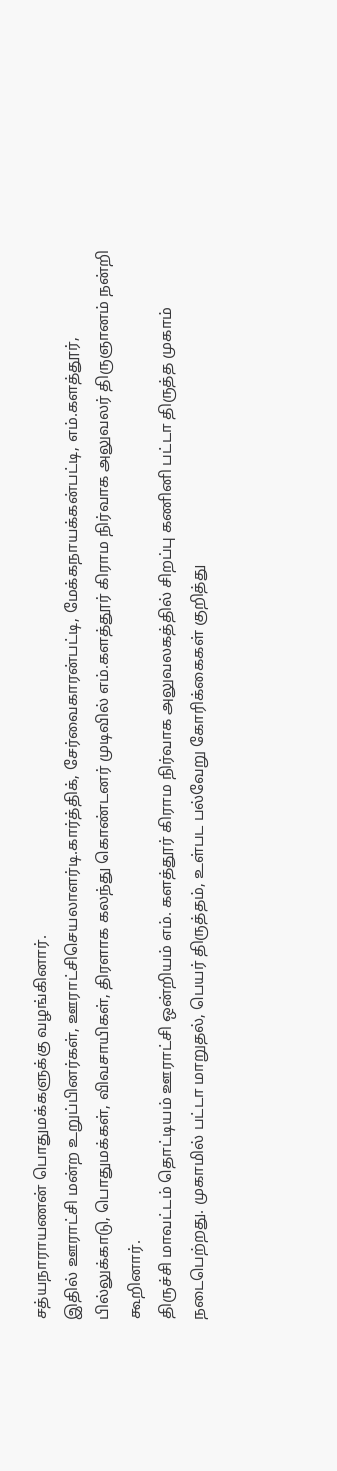சத்யநாராயணன் பொதுமக்களுக்கு வழங்கினார்.
இதில் ஊராட்சி மன்ற உறுப்பினர்கள், ஊராட்சிசெயலாளர்டி.கார்த்திக், சேர்வைகாரன்பட்டி, மேக்கநாயக்கன்பட்டி, எம்.களத்தூர், பில்லுக்காடு, பொதுமக்கள், விவசாயிகள், திரளாக கலந்து கொண்டனர் முடிவில் எம்.களத்தூர் கிராம நிர்வாக அலுவலர் திருஞானம் நன்றி கூறினார்.
திருச்சி மாவட்டம் தொட்டியம் ஊராட்சி ஒன்றியம் எம். களத்தூர் கிராம நிர்வாக அலுவலகத்தில் சிறப்பு கணினி பட்டா திருத்த முகாம் நடைபெற்றது. முகாமில் பட்டா மாறுதல், பெயர் திருத்தம், உள்பட பல்வேறு கோரிக்கைகள் குறித்து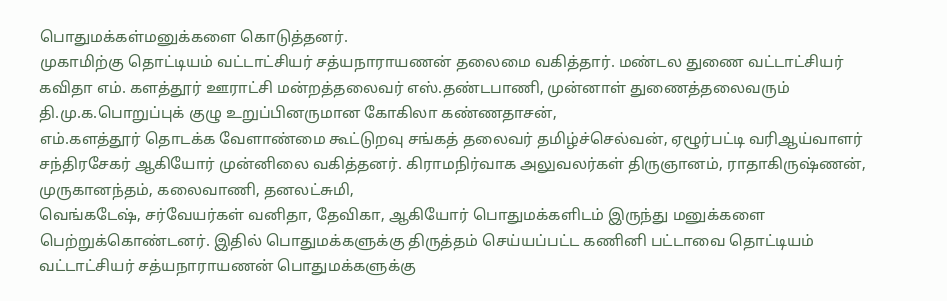பொதுமக்கள்மனுக்களை கொடுத்தனர்.
முகாமிற்கு தொட்டியம் வட்டாட்சியர் சத்யநாராயணன் தலைமை வகித்தார். மண்டல துணை வட்டாட்சியர் கவிதா எம். களத்தூர் ஊராட்சி மன்றத்தலைவர் எஸ்.தண்டபாணி, முன்னாள் துணைத்தலைவரும் தி.மு.க.பொறுப்புக் குழு உறுப்பினருமான கோகிலா கண்ணதாசன்,
எம்.களத்தூர் தொடக்க வேளாண்மை கூட்டுறவு சங்கத் தலைவர் தமிழ்ச்செல்வன், ஏழூர்பட்டி வரிஆய்வாளர் சந்திரசேகர் ஆகியோர் முன்னிலை வகித்தனர். கிராமநிர்வாக அலுவலர்கள் திருஞானம், ராதாகிருஷ்ணன், முருகானந்தம், கலைவாணி, தனலட்சுமி,
வெங்கடேஷ், சர்வேயர்கள் வனிதா, தேவிகா, ஆகியோர் பொதுமக்களிடம் இருந்து மனுக்களை பெற்றுக்கொண்டனர். இதில் பொதுமக்களுக்கு திருத்தம் செய்யப்பட்ட கணினி பட்டாவை தொட்டியம் வட்டாட்சியர் சத்யநாராயணன் பொதுமக்களுக்கு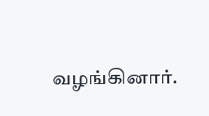வழங்கினார்.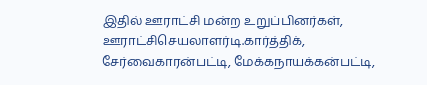இதில் ஊராட்சி மன்ற உறுப்பினர்கள், ஊராட்சிசெயலாளர்டி.கார்த்திக், சேர்வைகாரன்பட்டி, மேக்கநாயக்கன்பட்டி,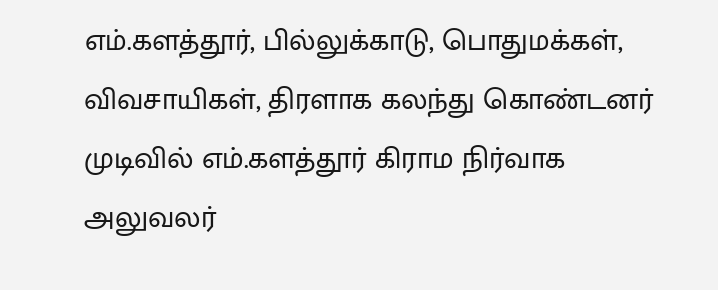எம்.களத்தூர், பில்லுக்காடு, பொதுமக்கள், விவசாயிகள், திரளாக கலந்து கொண்டனர் முடிவில் எம்.களத்தூர் கிராம நிர்வாக அலுவலர்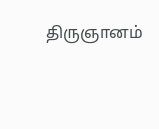திருஞானம்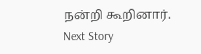நன்றி கூறினார்.
Next Story